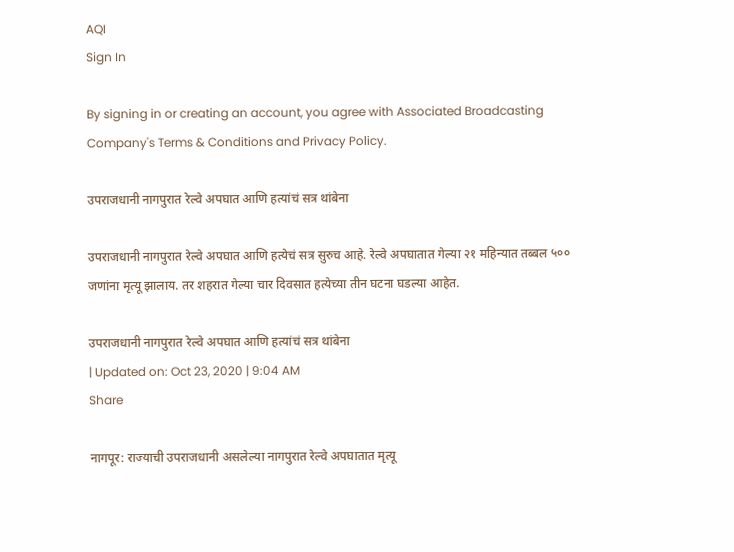AQI
Sign In

By signing in or creating an account, you agree with Associated Broadcasting Company's Terms & Conditions and Privacy Policy.

उपराजधानी नागपुरात रेल्वे अपघात आणि हत्यांचं सत्र थांबेना

उपराजधानी नागपुरात रेल्वे अपघात आणि हत्येचं सत्र सुरुच आहे. रेल्वे अपघातात गेल्या २१ महिन्यात तब्बल ५०० जणांना मृत्यू झालाय. तर शहरात गेल्या चार दिवसात हत्येच्या तीन घटना घडल्या आहेत.

उपराजधानी नागपुरात रेल्वे अपघात आणि हत्यांचं सत्र थांबेना
| Updated on: Oct 23, 2020 | 9:04 AM
Share

नागपूर: राज्याची उपराजधानी असलेल्या नागपुरात रेल्वे अपघातात मृत्यू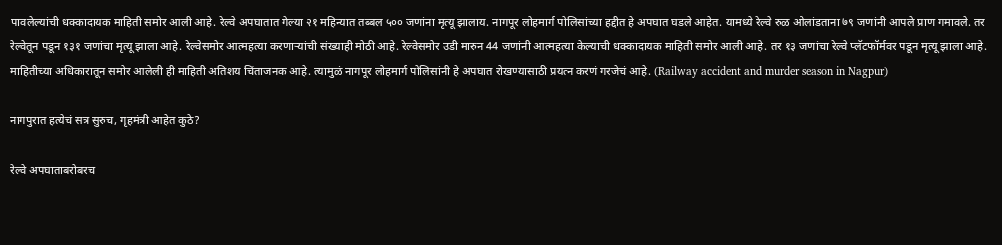पावलेल्यांची धक्कादायक माहिती समोर आली आहे. रेल्वे अपघातात गेल्या २१ महिन्यात तब्बल ५०० जणांना मृत्यू झालाय. नागपूर लोहमार्ग पोलिसांच्या हद्दीत हे अपघात घडले आहेत. यामध्ये रेल्वे रुळ ओलांडताना ७९ जणांनी आपले प्राण गमावले. तर रेल्वेतून पडून १३१ जणांचा मृत्यू झाला आहे. रेल्वेसमोर आत्महत्या करणाऱ्यांची संख्याही मोठी आहे. रेल्वेसमोर उडी मारुन 44 जणांनी आत्महत्या केल्याची धक्कादायक माहिती समोर आली आहे. तर १३ जणांचा रेल्वे प्लॅटफॉर्मवर पडून मृत्यू झाला आहे. माहितीच्या अधिकारातून समोर आलेली ही माहिती अतिशय चिंताजनक आहे. त्यामुळं नागपूर लोहमार्ग पोलिसांनी हे अपघात रोखण्यासाठी प्रयत्न करणं गरजेचं आहे. (Railway accident and murder season in Nagpur)

नागपुरात हत्येचं सत्र सुरुच, गृहमंत्री आहेत कुठे?

रेल्वे अपघाताबरोबरच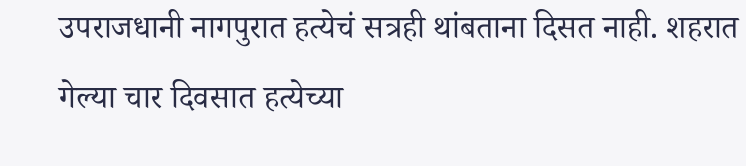उपराजधानी नागपुरात हत्येचं सत्रही थांबताना दिसत नाही. शहरात गेल्या चार दिवसात हत्येच्या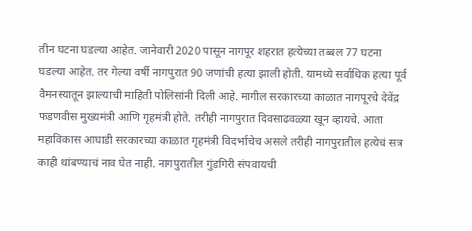तीन घटना घडल्या आहेत. जानेवारी 2020 पासून नागपूर शहरात हत्येच्या तब्बल 77 घटना घडल्या आहेत. तर गेल्या वर्षी नागपुरात 90 जणांची हत्या झाली होती. यामध्ये सर्वाधिक हत्या पूर्व वैमनस्यातून झाल्याची माहिती पोलिसांनी दिली आहे. मागील सरकारच्या काळात नागपूरचे देवेंद्र फडणवीस मुख्यमंत्री आणि गृहमंत्री होते. तरीही नागपुरात दिवसाढवळ्या खून व्हायचे. आता महाविकास आघाडी सरकारच्या काळात गृहमंत्री विदर्भाचेच असले तरीही नागपुरातील हत्येचं सत्र काही थांबण्याचं नाव घेत नाही. नागपुरातील गुंडगिरी संपवायची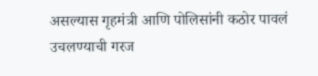असल्यास गृहमंत्री आणि पोलिसांनी कठोर पावलं उचलण्याची गरज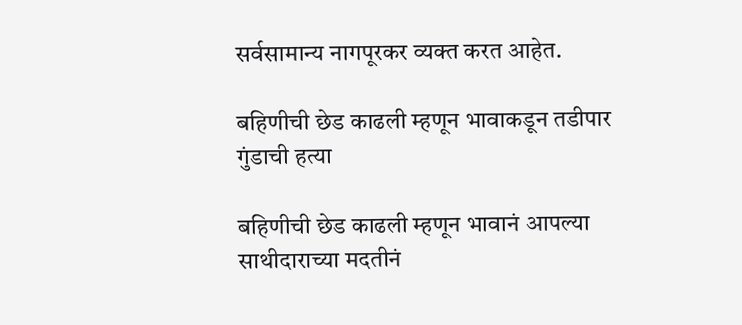सर्वसामान्य नागपूरकर व्यक्त करत आहेत.

बहिणीची छेड काढली म्हणून भावाकडून तडीपार गुंडाची हत्या

बहिणीची छेड काढली म्हणून भावानं आपल्या साथीदाराच्या मदतीनं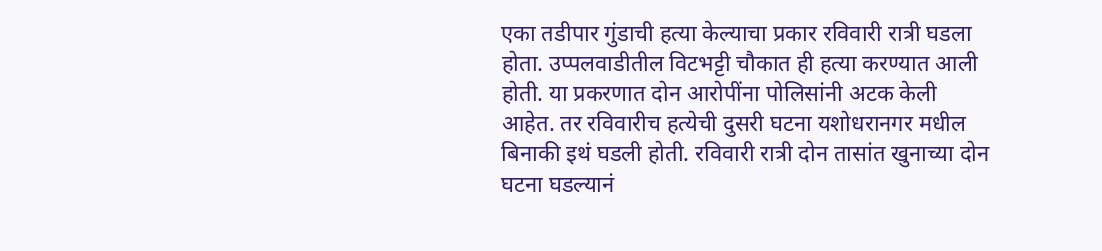एका तडीपार गुंडाची हत्या केल्याचा प्रकार रविवारी रात्री घडला होता. उप्पलवाडीतील विटभट्टी चौकात ही हत्या करण्यात आली होती. या प्रकरणात दोन आरोपींना पोलिसांनी अटक केली आहेत. तर रविवारीच हत्येची दुसरी घटना यशोधरानगर मधील बिनाकी इथं घडली होती. रविवारी रात्री दोन तासांत खुनाच्या दोन घटना घडल्यानं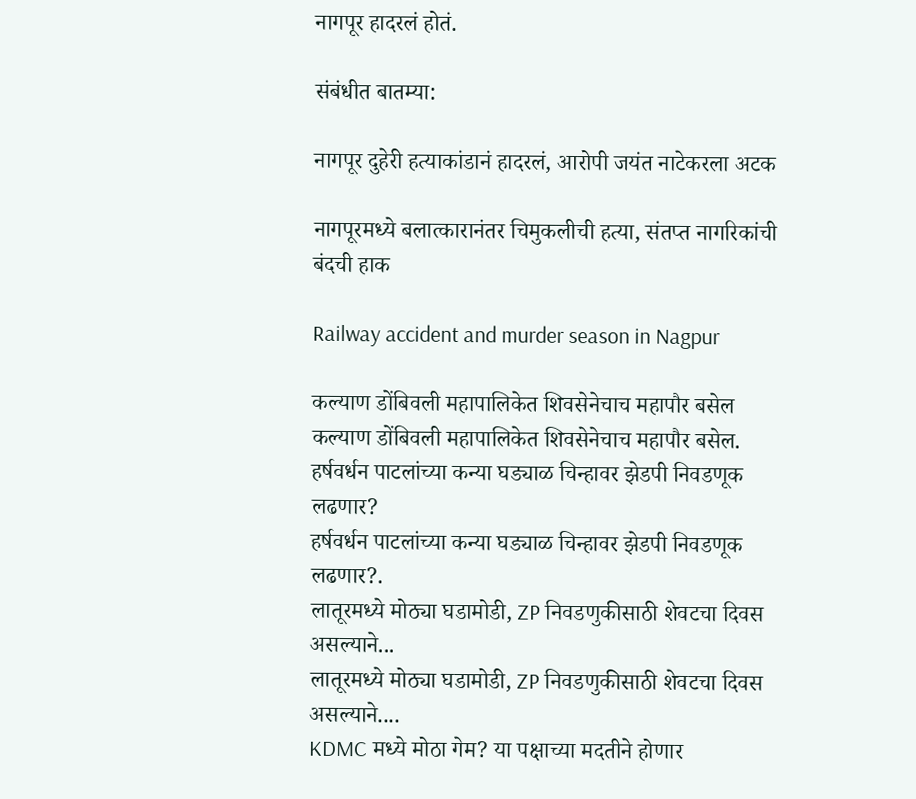नागपूर हादरलं होतं.

संबंधीत बातम्या:

नागपूर दुहेरी हत्याकांडानं हादरलं, आरोपी जयंत नाटेकरला अटक

नागपूरमध्ये बलात्कारानंतर चिमुकलीची हत्या, संतप्त नागरिकांची बंदची हाक

Railway accident and murder season in Nagpur

कल्याण डोंबिवली महापालिकेत शिवसेनेचाच महापौर बसेल
कल्याण डोंबिवली महापालिकेत शिवसेनेचाच महापौर बसेल.
हर्षवर्धन पाटलांच्या कन्या घड्याळ चिन्हावर झेडपी निवडणूक लढणार?
हर्षवर्धन पाटलांच्या कन्या घड्याळ चिन्हावर झेडपी निवडणूक लढणार?.
लातूरमध्ये मोठ्या घडामोडी, ZP निवडणुकीसाठी शेवटचा दिवस असल्याने...
लातूरमध्ये मोठ्या घडामोडी, ZP निवडणुकीसाठी शेवटचा दिवस असल्याने....
KDMC मध्ये मोठा गेम? या पक्षाच्या मदतीने होणार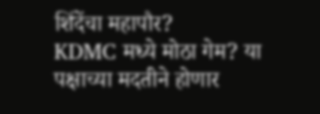शिंदेंचा महापौर?
KDMC मध्ये मोठा गेम? या पक्षाच्या मदतीने होणार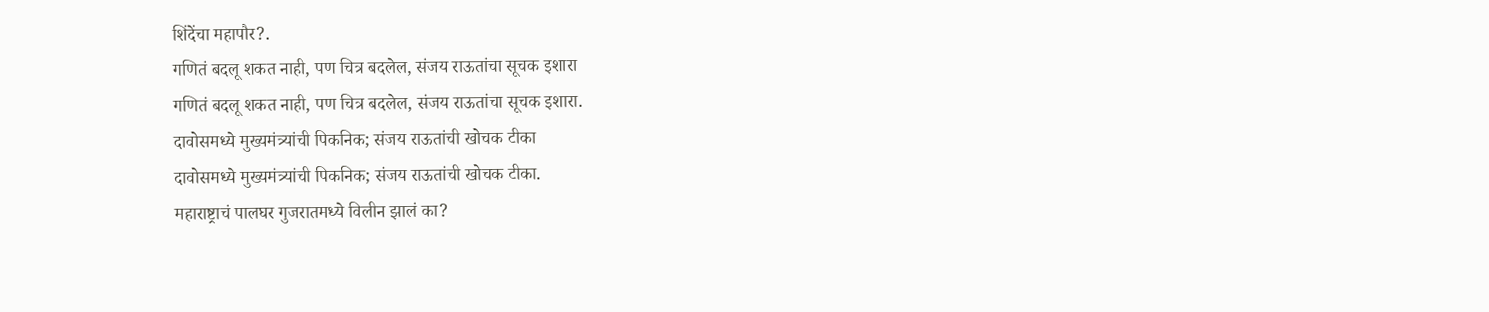शिंदेंचा महापौर?.
गणितं बदलू शकत नाही, पण चित्र बदलेल, संजय राऊतांचा सूचक इशारा
गणितं बदलू शकत नाही, पण चित्र बदलेल, संजय राऊतांचा सूचक इशारा.
दावोसमध्ये मुख्यमंत्र्यांची पिकनिक; संजय राऊतांची खोचक टीका
दावोसमध्ये मुख्यमंत्र्यांची पिकनिक; संजय राऊतांची खोचक टीका.
महाराष्ट्राचं पालघर गुजरातमध्ये विलीन झालं का?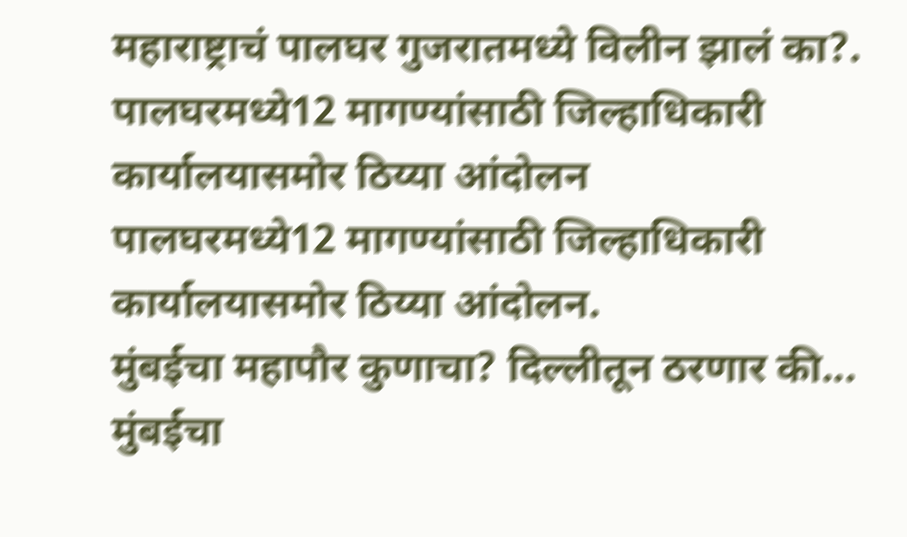महाराष्ट्राचं पालघर गुजरातमध्ये विलीन झालं का?.
पालघरमध्ये12 मागण्यांसाठी जिल्हाधिकारी कार्यालयासमोर ठिय्या आंदोलन
पालघरमध्ये12 मागण्यांसाठी जिल्हाधिकारी कार्यालयासमोर ठिय्या आंदोलन.
मुंबईचा महापौर कुणाचा? दिल्लीतून ठरणार की...
मुंबईचा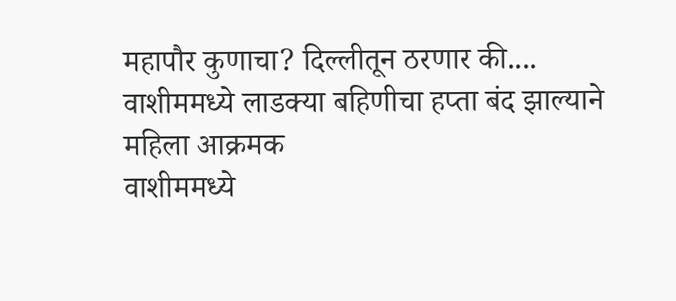महापौर कुणाचा? दिल्लीतून ठरणार की....
वाशीममध्ये लाडक्या बहिणीचा हप्ता बंद झाल्याने महिला आक्रमक
वाशीममध्ये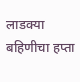लाडक्या बहिणीचा हप्ता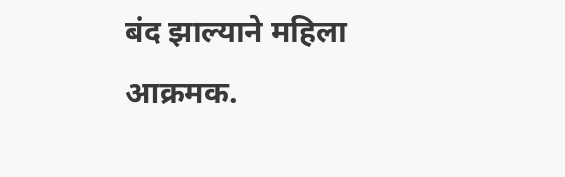बंद झाल्याने महिला आक्रमक.